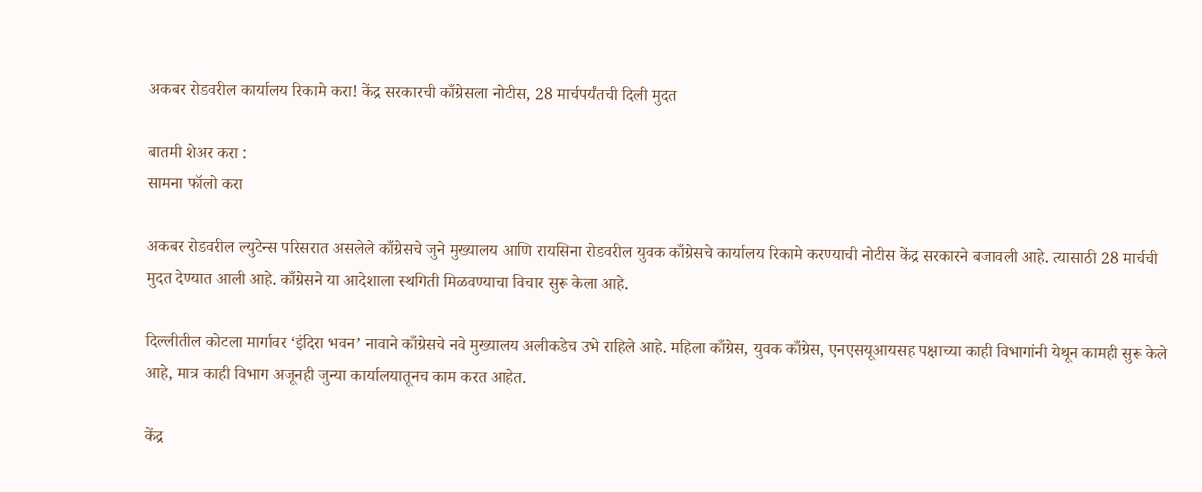अकबर रोडवरील कार्यालय रिकामे करा! केंद्र सरकारची काँग्रेसला नोटीस, 28 मार्चपर्यंतची दिली मुदत

बातमी शेअर करा :
सामना फॉलो करा

अकबर रोडवरील ल्युटेन्स परिसरात असलेले काँग्रेसचे जुने मुख्यालय आणि रायसिना रोडवरील युवक काँग्रेसचे कार्यालय रिकामे करण्याची नोटीस केंद्र सरकारने बजावली आहे. त्यासाठी 28 मार्चची मुदत देण्यात आली आहे. काँग्रेसने या आदेशाला स्थगिती मिळवण्याचा विचार सुरू केला आहे.

दिल्लीतील कोटला मार्गावर ‘इंदिरा भवन’ नावाने काँग्रेसचे नवे मुख्यालय अलीकडेच उभे राहिले आहे. महिला काँग्रेस, युवक काँग्रेस, एनएसयूआयसह पक्षाच्या काही विभागांनी येथून कामही सुरू केले आहे, मात्र काही विभाग अजूनही जुन्या कार्यालयातूनच काम करत आहेत.

केंद्र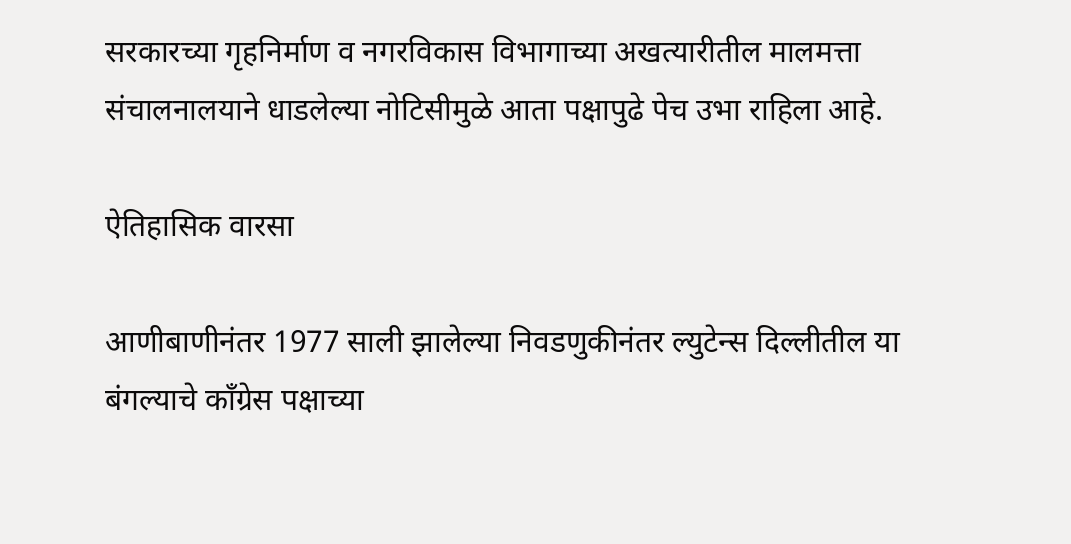सरकारच्या गृहनिर्माण व नगरविकास विभागाच्या अखत्यारीतील मालमत्ता संचालनालयाने धाडलेल्या नोटिसीमुळे आता पक्षापुढे पेच उभा राहिला आहे.

ऐतिहासिक वारसा

आणीबाणीनंतर 1977 साली झालेल्या निवडणुकीनंतर ल्युटेन्स दिल्लीतील या बंगल्याचे काँग्रेस पक्षाच्या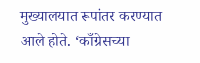मुख्यालयात रूपांतर करण्यात आले होते. ‘काँग्रेसच्या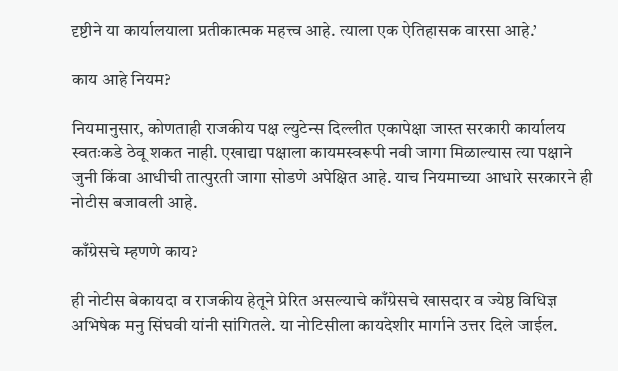दृष्टीने या कार्यालयाला प्रतीकात्मक महत्त्व आहे. त्याला एक ऐतिहासक वारसा आहे.’

काय आहे नियम?

नियमानुसार, कोणताही राजकीय पक्ष ल्युटेन्स दिल्लीत एकापेक्षा जास्त सरकारी कार्यालय स्वतःकडे ठेवू शकत नाही. एखाद्या पक्षाला कायमस्वरूपी नवी जागा मिळाल्यास त्या पक्षाने जुनी किंवा आधीची तात्पुरती जागा सोडणे अपेक्षित आहे. याच नियमाच्या आधारे सरकारने ही नोटीस बजावली आहे.

काँग्रेसचे म्हणणे काय?

ही नोटीस बेकायदा व राजकीय हेतूने प्रेरित असल्याचे काँग्रेसचे खासदार व ज्येष्ठ विधिज्ञ अभिषेक मनु सिंघवी यांनी सांगितले. या नोटिसीला कायदेशीर मार्गाने उत्तर दिले जाईल.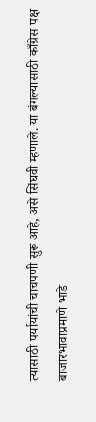त्यासाठी पर्यायांची चाचपणी सुरू आहे, असे सिंघवी म्हणाले. या बंगल्यासाठी काँग्रेस पक्ष बाजारभावाप्रमाणे भाडे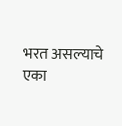भरत असल्याचे एका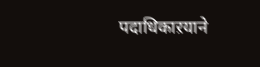पदाधिकाऱयाने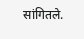सांगितले.